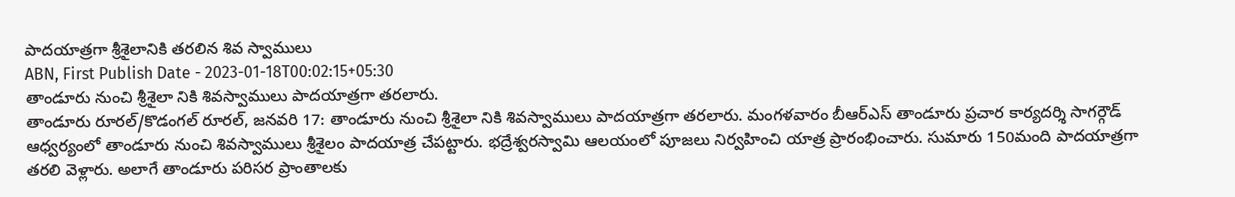పాదయాత్రగా శ్రీశైలానికి తరలిన శివ స్వాములు
ABN, First Publish Date - 2023-01-18T00:02:15+05:30
తాండూరు నుంచి శ్రీశైలా నికి శివస్వాములు పాదయాత్రగా తరలారు.
తాండూరు రూరల్/కొడంగల్ రూరల్, జనవరి 17: తాండూరు నుంచి శ్రీశైలా నికి శివస్వాములు పాదయాత్రగా తరలారు. మంగళవారం బీఆర్ఎస్ తాండూరు ప్రచార కార్యదర్శి సాగర్గౌడ్ ఆధ్వర్యంలో తాండూరు నుంచి శివస్వాములు శ్రీశైలం పాదయాత్ర చేపట్టారు. భద్రేశ్వరస్వామి ఆలయంలో పూజలు నిర్వహించి యాత్ర ప్రారంభించారు. సుమారు 150మంది పాదయాత్రగా తరలి వెళ్లారు. అలాగే తాండూరు పరిసర ప్రాంతాలకు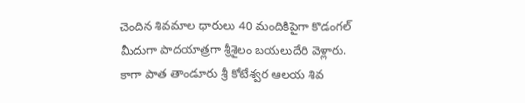చెందిన శివమాల ధారులు 40 మందికిపైగా కొడంగల్ మీదుగా పాదయాత్రగా శ్రీశైలం బయలుదేరి వెళ్లారు. కాగా పాత తాండూరు శ్రీ కోటేశ్వర ఆలయ శివ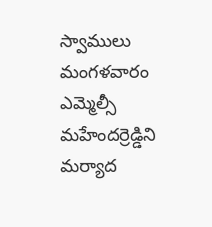స్వాములు మంగళవారం ఎమ్మెల్సీ మహేందర్రెడ్డిని మర్యాద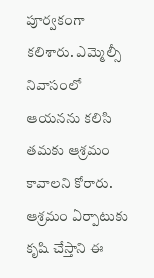పూర్వకంగా కలిశారు. ఎమ్మెల్సీ నివాసంలో ఆయనను కలిసి తమకు ఆశ్రమం కావాలని కోరారు. ఆశ్రమం ఏర్పాటుకు కృషి చేస్తాని ఈ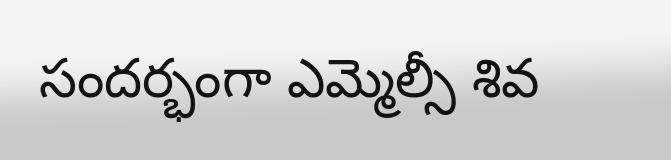సందర్భంగా ఎమ్మెల్సీ శివ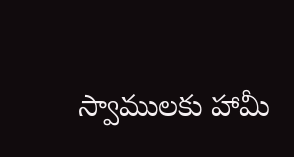స్వాములకు హామీ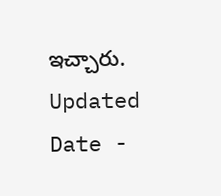ఇచ్చారు.
Updated Date -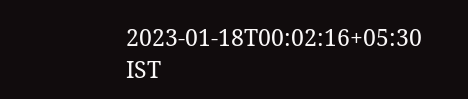2023-01-18T00:02:16+05:30 IST